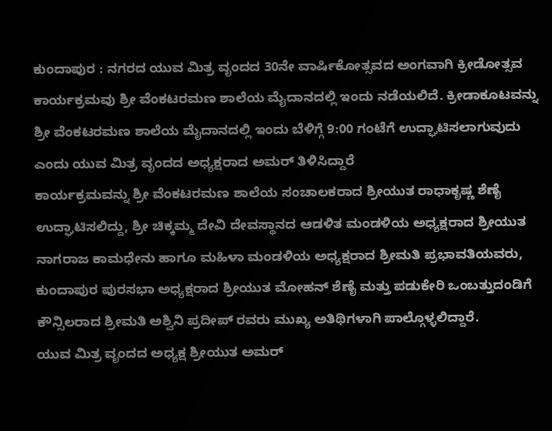ಕುಂದಾಪುರ : ನಗರದ ಯುವ ಮಿತ್ರ ವೃಂದದ 30ನೇ ವಾರ್ಷಿಕೋತ್ಸವದ ಅಂಗವಾಗಿ ಕ್ರೀಡೋತ್ಸವ ಕಾರ್ಯಕ್ರಮವು ಶ್ರೀ ವೆಂಕಟರಮಣ ಶಾಲೆಯ ಮೈದಾನದಲ್ಲಿ ಇಂದು ನಡೆಯಲಿದೆ. ಕ್ರೀಡಾಕೂಟವನ್ನು ಶ್ರೀ ವೆಂಕಟರಮಣ ಶಾಲೆಯ ಮೈದಾನದಲ್ಲಿ ಇಂದು ಬೆಳಿಗ್ಗೆ 9:00 ಗಂಟೆಗೆ ಉದ್ಘಾಟಿಸಲಾಗುವುದು ಎಂದು ಯುವ ಮಿತ್ರ ವೃಂದದ ಅಧ್ಯಕ್ಷರಾದ ಅಮರ್ ತಿಳಿಸಿದ್ದಾರೆ
ಕಾರ್ಯಕ್ರಮವನ್ನು ಶ್ರೀ ವೆಂಕಟರಮಣ ಶಾಲೆಯ ಸಂಚಾಲಕರಾದ ಶ್ರೀಯುತ ರಾಧಾಕೃಷ್ಣ ಶೆಣೈ ಉದ್ಘಾಟಿಸಲಿದ್ದು, ಶ್ರೀ ಚಿಕ್ಕಮ್ಮ ದೇವಿ ದೇವಸ್ಥಾನದ ಆಡಳಿತ ಮಂಡಳಿಯ ಅಧ್ಯಕ್ಷರಾದ ಶ್ರೀಯುತ ನಾಗರಾಜ ಕಾಮಧೇನು ಹಾಗೂ ಮಹಿಳಾ ಮಂಡಳಿಯ ಅಧ್ಯಕ್ಷರಾದ ಶ್ರೀಮತಿ ಪ್ರಭಾವತಿಯವರು, ಕುಂದಾಪುರ ಪುರಸಭಾ ಅಧ್ಯಕ್ಷರಾದ ಶ್ರೀಯುತ ಮೋಹನ್ ಶೆಣೈ ಮತ್ತು ಪಡುಕೇರಿ ಒಂಬತ್ತುದಂಡಿಗೆ ಕೌನ್ಸಿಲರಾದ ಶ್ರೀಮತಿ ಅಶ್ವಿನಿ ಪ್ರದೀಪ್ ರವರು ಮುಖ್ಯ ಅತಿಥಿಗಳಾಗಿ ಪಾಲ್ಗೊಳ್ಳಲಿದ್ದಾರೆ.
ಯುವ ಮಿತ್ರ ವೃಂದದ ಅಧ್ಯಕ್ಷ ಶ್ರೀಯುತ ಅಮರ್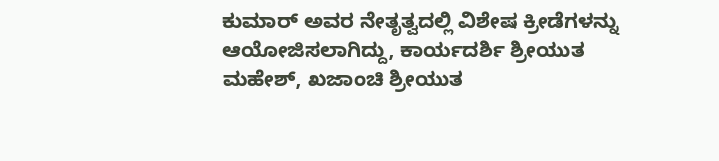ಕುಮಾರ್ ಅವರ ನೇತೃತ್ವದಲ್ಲಿ ವಿಶೇಷ ಕ್ರೀಡೆಗಳನ್ನು ಆಯೋಜಿಸಲಾಗಿದ್ದು, ಕಾರ್ಯದರ್ಶಿ ಶ್ರೀಯುತ ಮಹೇಶ್, ಖಜಾಂಚಿ ಶ್ರೀಯುತ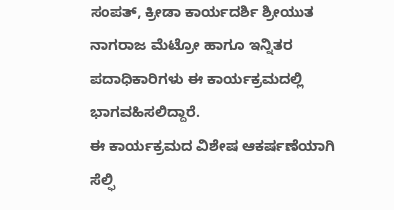ಸಂಪತ್, ಕ್ರೀಡಾ ಕಾರ್ಯದರ್ಶಿ ಶ್ರೀಯುತ ನಾಗರಾಜ ಮೆಟ್ರೋ ಹಾಗೂ ಇನ್ನಿತರ ಪದಾಧಿಕಾರಿಗಳು ಈ ಕಾರ್ಯಕ್ರಮದಲ್ಲಿ ಭಾಗವಹಿಸಲಿದ್ದಾರೆ.
ಈ ಕಾರ್ಯಕ್ರಮದ ವಿಶೇಷ ಆಕರ್ಷಣೆಯಾಗಿ ಸೆಲ್ಫಿ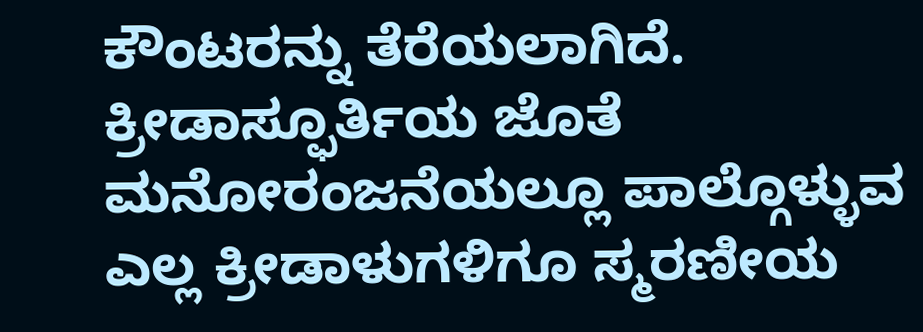ಕೌಂಟರನ್ನು ತೆರೆಯಲಾಗಿದೆ. ಕ್ರೀಡಾಸ್ಫೂರ್ತಿಯ ಜೊತೆ ಮನೋರಂಜನೆಯಲ್ಲೂ ಪಾಲ್ಗೊಳ್ಳುವ ಎಲ್ಲ ಕ್ರೀಡಾಳುಗಳಿಗೂ ಸ್ಮರಣೀಯ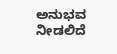ಅನುಭವ ನೀಡಲಿದೆ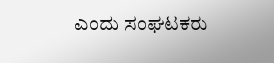ಎಂದು ಸಂಘಟಕರು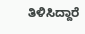ತಿಳಿಸಿದ್ದಾರೆ